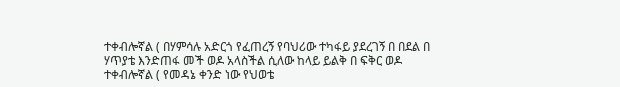ተቀብሎኛል ( በሃምሳሉ አድርጎ የፈጠረኝ የባህሪው ተካፋይ ያደረገኝ በ በደል በ ሃጥያቴ እንድጠፋ መች ወዶ አላስችል ሲለው ከላይ ይልቅ በ ፍቅር ወዶ ተቀብሎኛል ( የመዳኔ ቀንድ ነው የህወቴ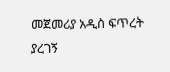መጀመሪያ አዲስ ፍጥረት ያረገኝ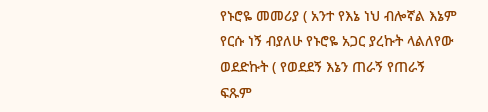የኑሮዬ መመሪያ ( አንተ የእኔ ነህ ብሎኛል እኔም የርሱ ነኝ ብያለሁ የኑሮዬ አጋር ያረኩት ላልለየው ወደድኩት ( የወደደኝ እኔን ጠራኝ የጠራኝ ፍጹም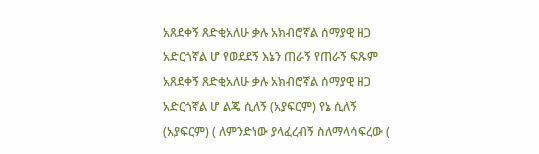አጸደቀኝ ጸድቂአለሁ ቃሉ አክብሮኛል ሰማያዊ ዘጋ አድርጎኛል ሆ የወደደኝ እኔን ጠራኝ የጠራኝ ፍጹም አጸደቀኝ ጸድቂአለሁ ቃሉ አክብሮኛል ሰማያዊ ዘጋ አድርጎኛል ሆ ልጄ ሲለኝ (አያፍርም) የኔ ሲለኝ (አያፍርም) ( ለምንድነው ያላፈረብኝ ስለማላሳፍረው (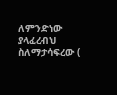ለምንድነው ያላፈረብህ ስለማታሳፍረው (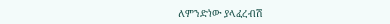ለምንድነው ያላፈረብሽ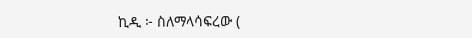ኪዲ ፦ ስለማላሳፍረው (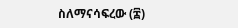ስለማናሳፍረው (፰)